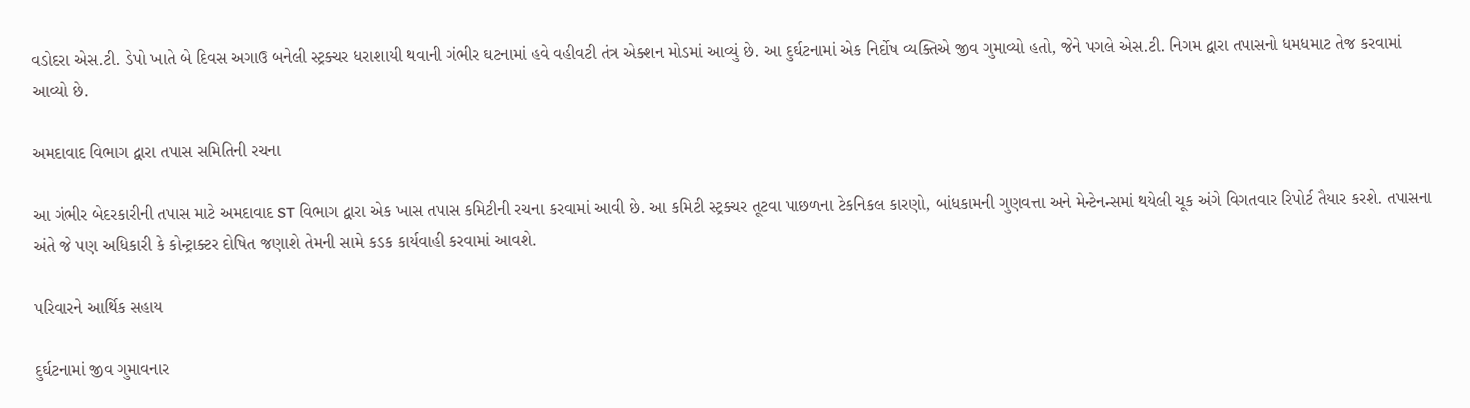વડોદરા એસ.ટી. ડેપો ખાતે બે દિવસ અગાઉ બનેલી સ્ટ્રક્ચર ધરાશાયી થવાની ગંભીર ઘટનામાં હવે વહીવટી તંત્ર એક્શન મોડમાં આવ્યું છે. આ દુર્ઘટનામાં એક નિર્દોષ વ્યક્તિએ જીવ ગુમાવ્યો હતો, જેને પગલે એસ.ટી. નિગમ દ્વારા તપાસનો ધમધમાટ તેજ કરવામાં આવ્યો છે.

અમદાવાદ વિભાગ દ્વારા તપાસ સમિતિની રચના

આ ગંભીર બેદરકારીની તપાસ માટે અમદાવાદ ST વિભાગ દ્વારા એક ખાસ તપાસ કમિટીની રચના કરવામાં આવી છે. આ કમિટી સ્ટ્રક્ચર તૂટવા પાછળના ટેકનિકલ કારણો, બાંધકામની ગુણવત્તા અને મેન્ટેનન્સમાં થયેલી ચૂક અંગે વિગતવાર રિપોર્ટ તૈયાર કરશે. તપાસના અંતે જે પણ અધિકારી કે કોન્ટ્રાક્ટર દોષિત જણાશે તેમની સામે કડક કાર્યવાહી કરવામાં આવશે.

પરિવારને આર્થિક સહાય

દુર્ઘટનામાં જીવ ગુમાવનાર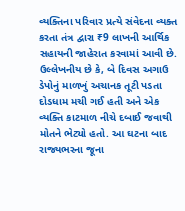વ્યક્તિના પરિવાર પ્રત્યે સંવેદના વ્યક્ત કરતા તંત્ર દ્વારા ₹9 લાખની આર્થિક સહાયની જાહેરાત કરવામાં આવી છે. ઉલ્લેખનીય છે કે, બે દિવસ અગાઉ ડેપોનું માળખું અચાનક તૂટી પડતા દોડધામ મચી ગઈ હતી અને એક વ્યક્તિ કાટમાળ નીચે દબાઈ જવાથી મોતને ભેટ્યો હતો. આ ઘટના બાદ રાજ્યભરના જૂના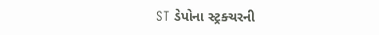ST ડેપોના સ્ટ્રક્ચરની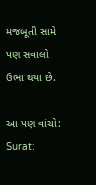મજબૂતી સામે પણ સવાલો ઉભા થયા છે.

આ પણ વાંચો: Surat: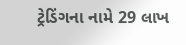ટ્રેડિંગના નામે 29 લાખ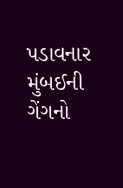પડાવનાર મુંબઈની ગેંગનો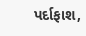પર્દાફાશ,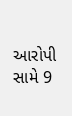આરોપી સામે 9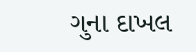ગુના દાખલ